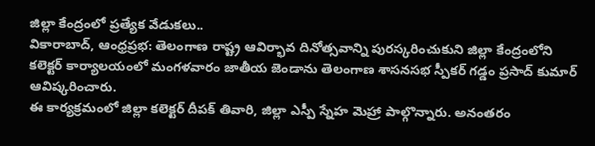జిల్లా కేంద్రంలో ప్రత్యేక వేడుకలు..
వికారాబాద్, ఆంధ్రప్రభ: తెలంగాణ రాష్ట్ర ఆవిర్భావ దినోత్సవాన్ని పురస్కరించుకుని జిల్లా కేంద్రంలోని కలెక్టర్ కార్యాలయంలో మంగళవారం జాతీయ జెండాను తెలంగాణ శాసనసభ స్పీకర్ గడ్డం ప్రసాద్ కుమార్ ఆవిష్కరించారు.
ఈ కార్యక్రమంలో జిల్లా కలెక్టర్ దీపక్ తివారి, జిల్లా ఎస్పీ స్నేహ మెహ్రా పాల్గొన్నారు. అనంతరం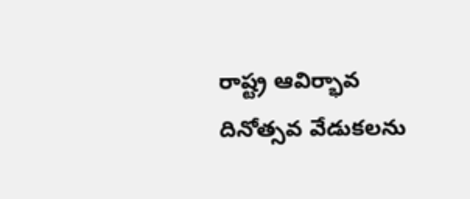రాష్ట్ర ఆవిర్భావ దినోత్సవ వేడుకలను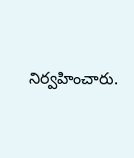నిర్వహించారు.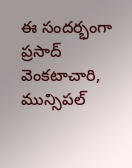ఈ సందర్భంగా ప్రసాద్ వెంకటాచారి, మున్సిపల్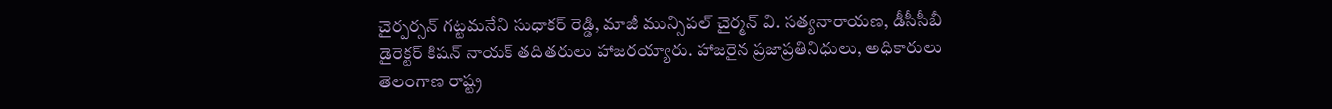చైర్పర్సన్ గట్టమనేని సుధాకర్ రెడ్డి, మాజీ మున్సిపల్ చైర్మన్ వి. సత్యనారాయణ, డీసీసీబీ డైరెక్టర్ కిషన్ నాయక్ తదితరులు హాజరయ్యారు. హాజరైన ప్రజాప్రతినిధులు, అధికారులు తెలంగాణ రాష్ట్ర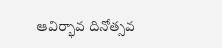ఆవిర్భావ దినోత్సవ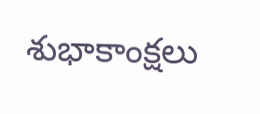శుభాకాంక్షలు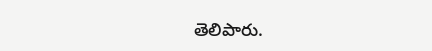తెలిపారు.